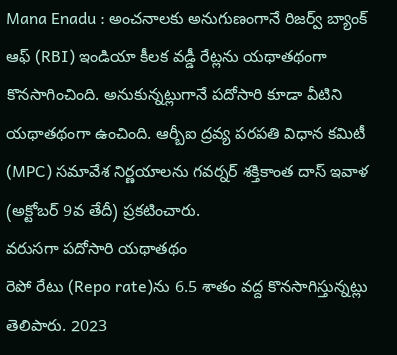Mana Enadu : అంచనాలకు అనుగుణంగానే రిజర్వ్ బ్యాంక్ ఆఫ్ (RBI) ఇండియా కీలక వడ్డీ రేట్లను యథాతథంగా కొనసాగించింది. అనుకున్నట్లుగానే పదోసారి కూడా వీటిని యథాతథంగా ఉంచింది. ఆర్బీఐ ద్రవ్య పరపతి విధాన కమిటీ (MPC) సమావేశ నిర్ణయాలను గవర్నర్ శక్తికాంత దాస్ ఇవాళ (అక్టోబర్ 9వ తేదీ) ప్రకటించారు.
వరుసగా పదోసారి యథాతథం
రెపో రేటు (Repo rate)ను 6.5 శాతం వద్ద కొనసాగిస్తున్నట్లు తెలిపారు. 2023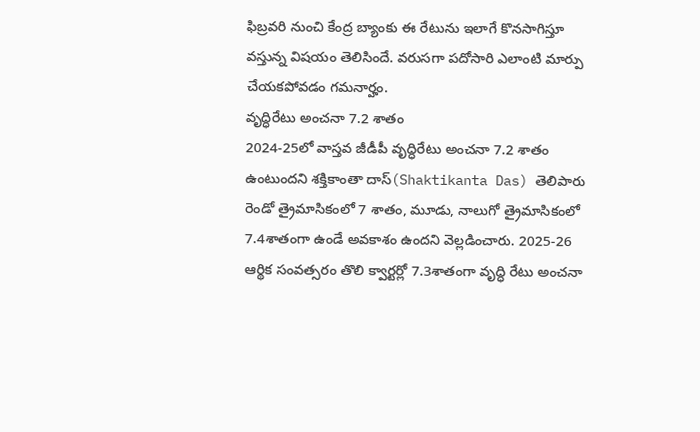ఫిబ్రవరి నుంచి కేంద్ర బ్యాంకు ఈ రేటును ఇలాగే కొనసాగిస్తూ వస్తున్న విషయం తెలిసిందే. వరుసగా పదోసారి ఎలాంటి మార్పు చేయకపోవడం గమనార్హం.
వృద్ధిరేటు అంచనా 7.2 శాతం
2024-25లో వాస్తవ జీడీపీ వృద్ధిరేటు అంచనా 7.2 శాతం ఉంటుందని శక్తికాంతా దాస్(Shaktikanta Das) తెలిపారు రెండో త్రైమాసికంలో 7 శాతం, మూడు, నాలుగో త్రైమాసికంలో 7.4శాతంగా ఉండే అవకాశం ఉందని వెల్లడించారు. 2025-26 ఆర్థిక సంవత్సరం తొలి క్వార్టర్లో 7.3శాతంగా వృద్ధి రేటు అంచనా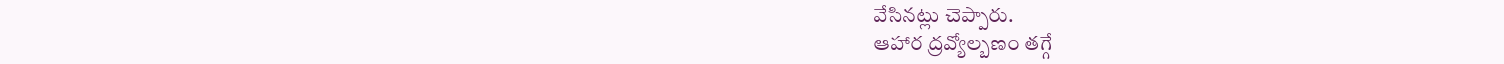వేసినట్లు చెప్పారు.
ఆహార ద్రవ్యోల్బణం తగ్గే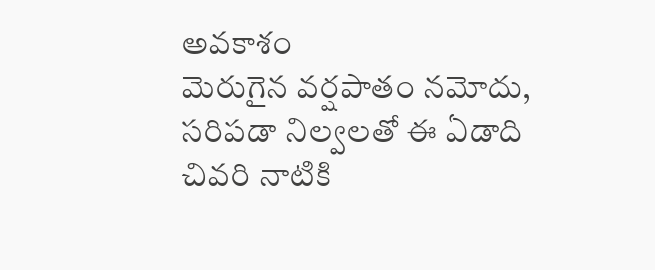అవకాశం
మెరుగైన వర్షపాతం నమోదు, సరిపడా నిల్వలతో ఈ ఏడాది చివరి నాటికి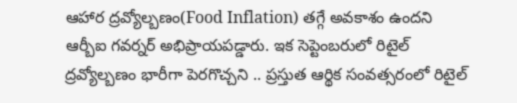ఆహార ద్రవ్యోల్బణం(Food Inflation) తగ్గే అవకాశం ఉందని ఆర్బీఐ గవర్నర్ అభిప్రాయపడ్డారు. ఇక సెప్టెంబరులో రిటైల్ ద్రవ్యోల్బణం భారీగా పెరగొచ్చని .. ప్రస్తుత ఆర్థిక సంవత్సరంలో రిటైల్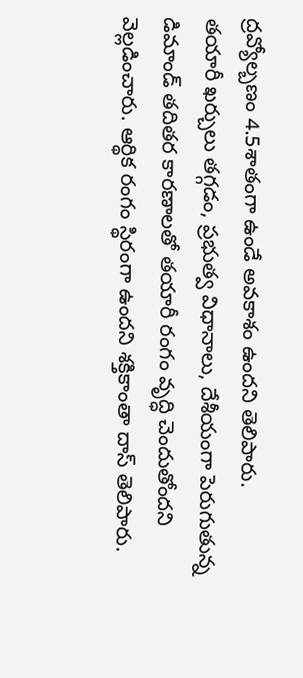ద్రవ్యోల్బణం 4.5శాతంగా ఉండే అవకాశం ఉందని తెలిపారు.
తయారీ ఖర్చులు తగ్గడం, ప్రభుత్వ విధానాలు, దేశీయంగా పెరుగుతున్న డిమాండ్ తదితర కారణాలతో తయారీ రంగం వృద్ధి చెందుతోందని వెల్లడించారు. ఆర్థిక రంగం స్థిరంగా ఉందని శక్తికాంతా దాస్ తెలిపారు.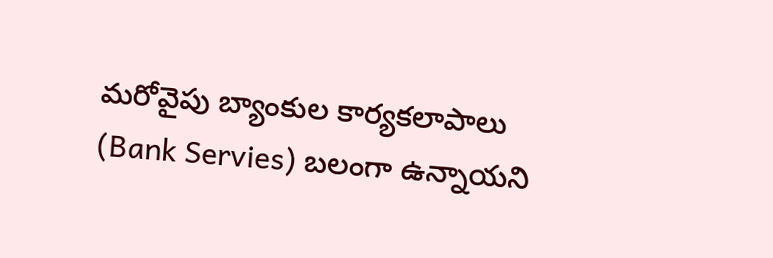మరోవైపు బ్యాంకుల కార్యకలాపాలు (Bank Servies) బలంగా ఉన్నాయని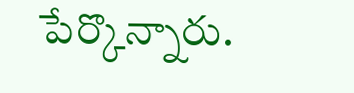పేర్కొన్నారు.